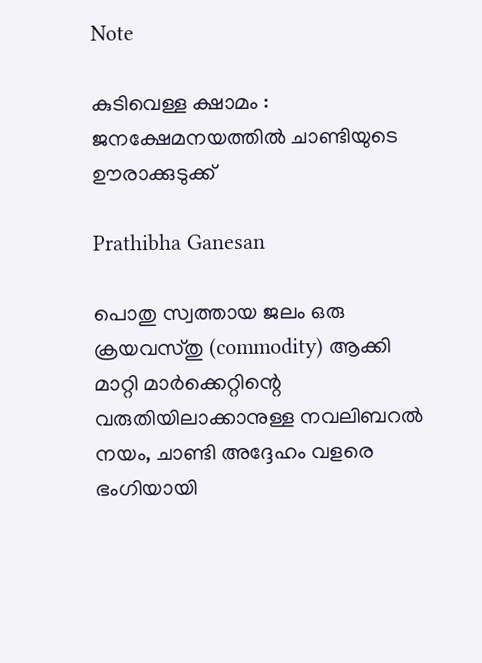Note

കുടിവെള്ള ക്ഷാമം : ജനക്ഷേമനയത്തിൽ ചാണ്ടിയുടെ ഊരാക്കുടുക്ക്‌

Prathibha Ganesan

പൊതു സ്വത്തായ ജലം ഒരു ക്രയവസ്തു (commodity) ആക്കി മാറ്റി മാർക്കെറ്റിന്റെ വരുതിയിലാക്കാനുള്ള നവലിബറൽ നയം, ചാണ്ടി അദ്ദേഹം വളരെ ഭംഗിയായി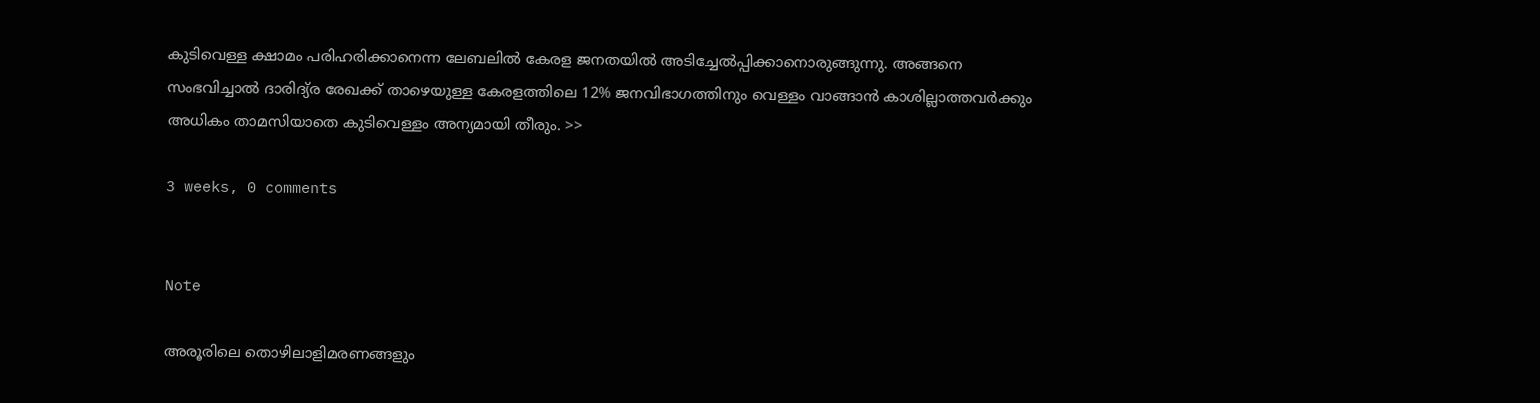കുടിവെള്ള ക്ഷാമം പരിഹരിക്കാനെന്ന ലേബലിൽ കേരള ജനതയിൽ അടിച്ചേൽപ്പിക്കാനൊരുങ്ങുന്നു. അങ്ങനെ സംഭവിച്ചാൽ ദാരിദ്യ്ര രേഖക്ക് താഴെയുള്ള കേരളത്തിലെ 12% ജനവിഭാഗത്തിനും വെള്ളം വാങ്ങാൻ കാശില്ലാത്തവർക്കും അധികം താമസിയാതെ കുടിവെള്ളം അന്യമായി തീരും. >>

3 weeks, 0 comments


Note

അരൂരിലെ തൊഴിലാളിമരണങ്ങളും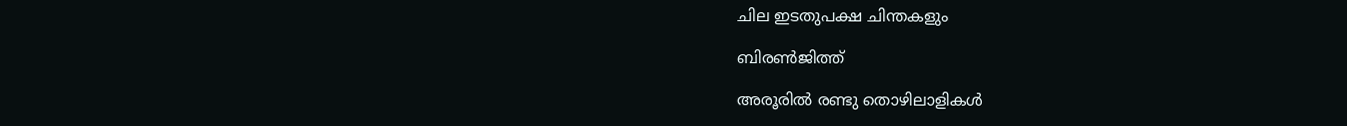ചില ഇടതുപക്ഷ ചിന്തകളും

ബിരണ്‍ജിത്ത്

അരൂരില്‍ രണ്ടു തൊഴിലാളികള്‍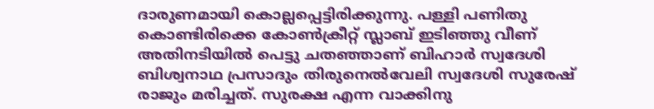ദാരുണമായി കൊല്ലപ്പെട്ടിരിക്കുന്നു. പള്ളി പണിതു കൊണ്ടിരിക്കെ കോണ്‍ക്രീറ്റ് സ്ലാബ് ഇടിഞ്ഞു വീണ് അതിനടിയില്‍ പെട്ടു ചതഞ്ഞാണ് ബിഹാര്‍ സ്വദേശി ബിശ്വനാഥ പ്രസാദും തിരുനെല്‍വേലി സ്വദേശി സുരേഷ് രാജും മരിച്ചത്. സുരക്ഷ എന്ന വാക്കിനു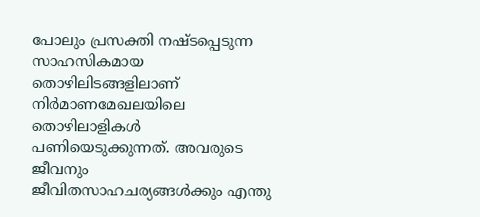പോലും പ്രസക്തി നഷ്ടപ്പെടുന്ന സാഹസികമായ തൊഴിലിടങ്ങളിലാണ് നിര്‍മാണമേഖലയിലെ തൊഴിലാളികള്‍ പണിയെടുക്കുന്നത്. അവരുടെ ജീവനും ജീവിതസാഹചര്യങ്ങള്‍ക്കും എന്തു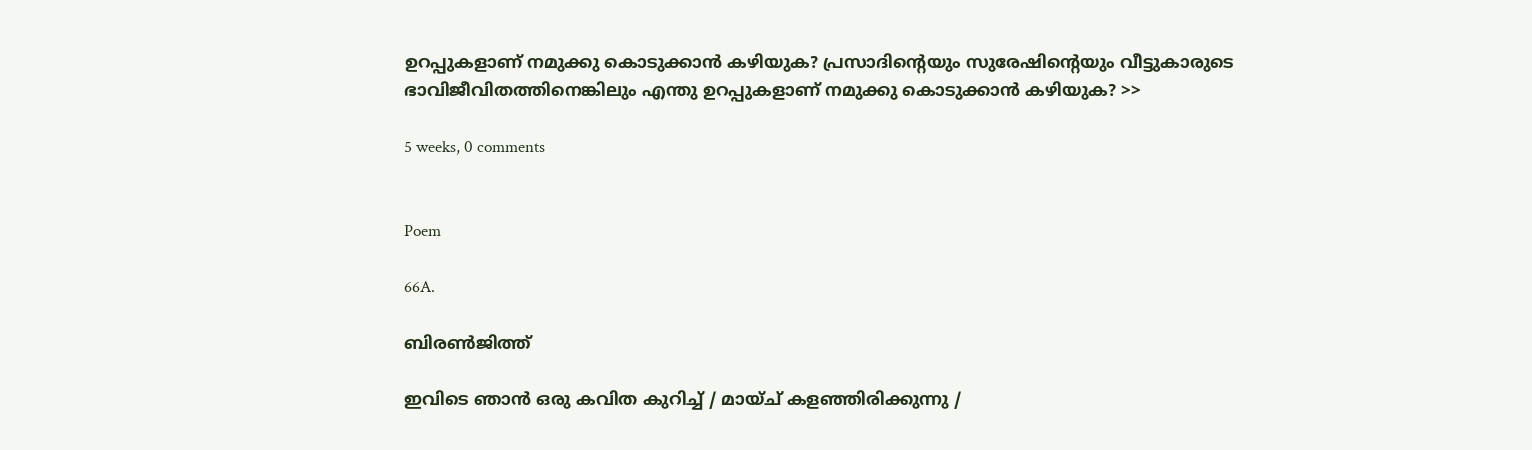ഉറപ്പുകളാണ് നമുക്കു കൊടുക്കാന്‍ കഴിയുക? പ്രസാദിന്റെയും സുരേഷിന്റെയും വീട്ടുകാരുടെ ഭാവിജീവിതത്തിനെങ്കിലും എന്തു ഉറപ്പുകളാണ് നമുക്കു കൊടുക്കാന്‍ കഴിയുക? >>

5 weeks, 0 comments


Poem

66A.

ബിരണ്‍ജിത്ത്

ഇവിടെ ഞാന്‍ ഒരു കവിത കുറിച്ച് / മായ്ച് കളഞ്ഞിരിക്കുന്നു /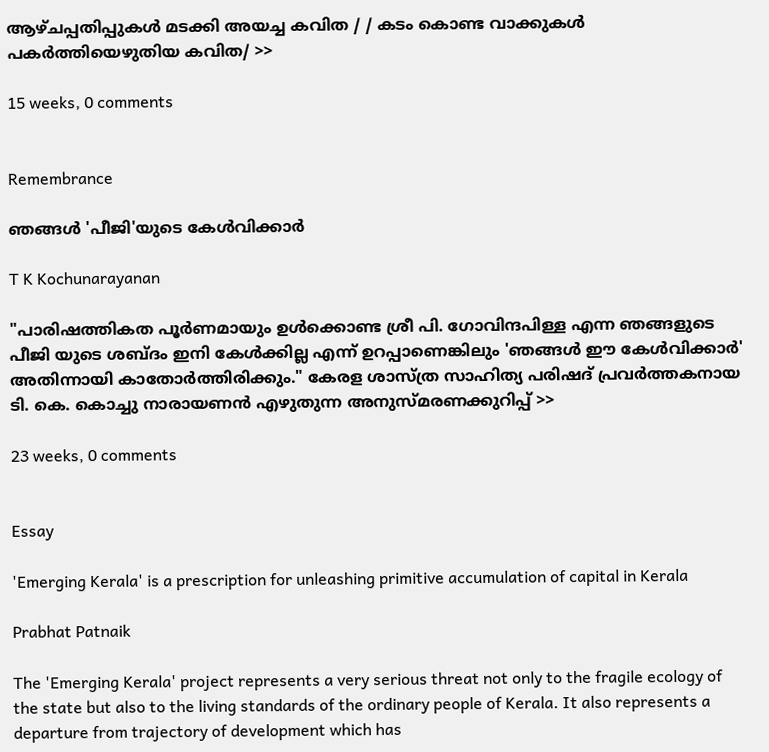ആഴ്ചപ്പതിപ്പുകള്‍ മടക്കി അയച്ച കവിത / / കടം കൊണ്ട വാക്കുകള്‍ പകര്‍ത്തിയെഴുതിയ കവിത/ >>

15 weeks, 0 comments


Remembrance

ഞങ്ങള്‍ 'പീജി'യുടെ കേള്‍വിക്കാര്‍

T K Kochunarayanan

"പാരിഷത്തികത പൂര്‍ണമായും ഉള്‍ക്കൊണ്ട ശ്രീ പി. ഗോവിന്ദപിള്ള എന്ന ഞങ്ങളുടെ പീജി യുടെ ശബ്ദം ഇനി കേള്‍ക്കില്ല എന്ന് ഉറപ്പാണെങ്കിലും 'ഞങ്ങള്‍ ഈ കേള്‍വിക്കാര്‍' അതിന്നായി കാതോര്‍ത്തിരിക്കും." കേരള ശാസ്ത്ര സാഹിത്യ പരിഷദ് പ്രവര്‍ത്തകനായ ടി. കെ. കൊച്ചു നാരായണന്‍ എഴുതുന്ന അനുസ്മരണക്കുറിപ്പ് >>

23 weeks, 0 comments


Essay

'Emerging Kerala' is a prescription for unleashing primitive accumulation of capital in Kerala

Prabhat Patnaik

The 'Emerging Kerala' project represents a very serious threat not only to the fragile ecology of the state but also to the living standards of the ordinary people of Kerala. It also represents a departure from trajectory of development which has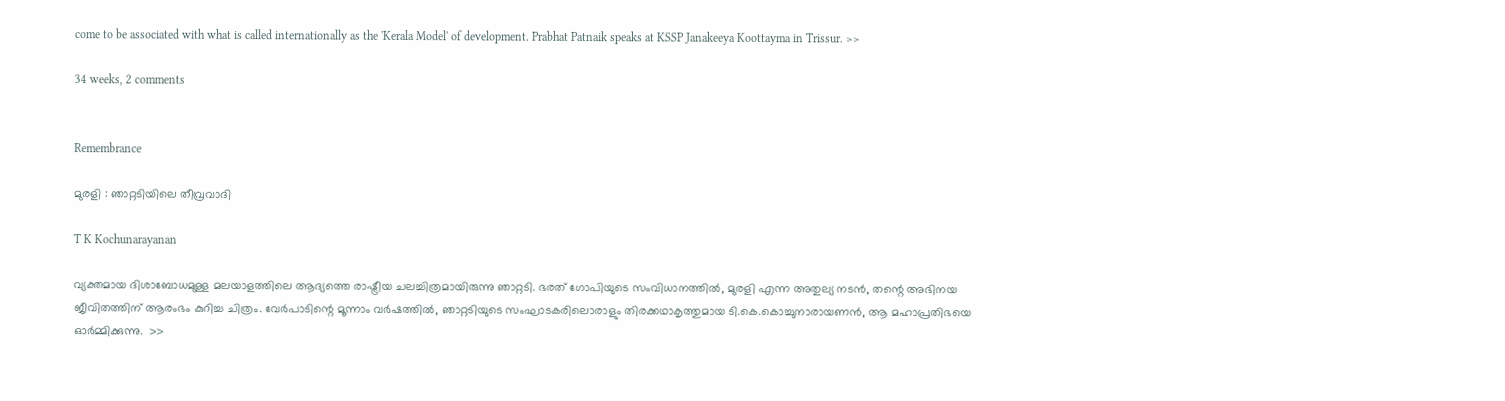come to be associated with what is called internationally as the 'Kerala Model' of development. Prabhat Patnaik speaks at KSSP Janakeeya Koottayma in Trissur. >>

34 weeks, 2 comments


Remembrance

മുരളി : ഞാറ്റടിയിലെ തീവ്രവാദി

T K Kochunarayanan

വ്യക്തമായ ദിശാബോധമുള്ള മലയാളത്തിലെ ആദ്യത്തെ രാഷ്ട്രീയ ചലച്ചിത്രമായിരുന്നു ഞാറ്റടി. ഭരത് ഗോപിയുടെ സംവിധാനത്തില്‍, മുരളി എന്ന അതുല്യ നടന്‍, തന്റെ അഭിനയ ജീവിതത്തിന് ആരംഭം കുറിച്ച ചിത്രം. വേര്‍പാടിന്റെ മൂന്നാം വര്‍ഷത്തില്‍, ഞാറ്റടിയുടെ സംഘാടകരിലൊരാളും തിരക്കഥാകൃത്തുമായ ടി.കെ.കൊച്ചുനാരായണന്‍, ആ മഹാപ്രതിഭയെ ഓര്‍മ്മിക്കുന്നു.  >>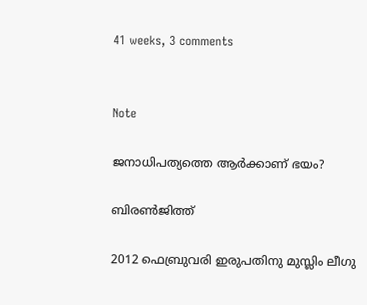41 weeks, 3 comments


Note

ജനാധിപത്യത്തെ ആര്‍ക്കാണ് ഭയം?

ബിരണ്‍ജിത്ത്

2012 ഫെബ്രുവരി ഇരുപതിനു മുസ്ലിം ലീഗു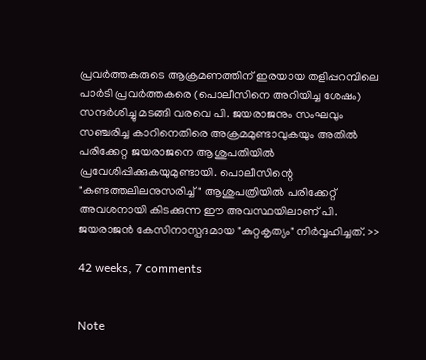പ്രവര്‍ത്തകരുടെ ആക്രമണത്തിന് ഇരയായ തളിപ്പറമ്പിലെ പാര്‍ടി പ്രവര്‍ത്തകരെ (പൊലീസിനെ അറിയിച്ച ശേഷം) സന്ദര്‍ശിച്ചു മടങ്ങി വരവെ പി. ജയരാജനും സംഘവും സഞ്ചരിച്ച കാറിനെതിരെ അക്രമമുണ്ടാവുകയും അതില്‍ പരിക്കേറ്റ ജയരാജനെ ആശുപതിയില്‍ പ്രവേശിപ്പിക്കുകയുമുണ്ടായി. പൊലീസിന്റെ "കണ്ടത്തലിലനുസരിച്ച്" ആശുപത്രിയില്‍ പരിക്കേറ്റ് അവശനായി കിടക്കുന്ന ഈ അവസ്ഥയിലാണ് പി. ജയരാജന്‍ കേസിനാസ്പദമായ "കുറ്റകൃത്യം" നിര്‍വ്വഹിച്ചത്. >>

42 weeks, 7 comments


Note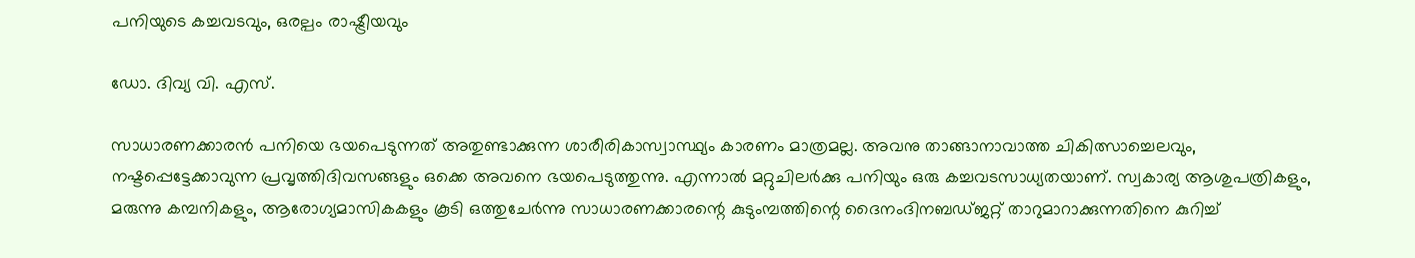പനിയുടെ കച്ചവടവും, ഒരല്പം രാഷ്ട്രീയവും

ഡോ. ദിവ്യ വി. എസ്.

സാധാരണക്കാരന്‍ പനിയെ ഭയപെടുന്നത് അതുണ്ടാക്കുന്ന ശാരീരികാസ്വാസ്ഥ്യം കാരണം മാത്രമല്ല. അവനു താങ്ങാനാവാത്ത ചികിത്സാച്ചെലവും, നഷ്ടപ്പെട്ടേക്കാവുന്ന പ്രവൃത്തിദിവസങ്ങളും ഒക്കെ അവനെ ഭയപെടുത്തുന്നു. എന്നാല്‍ മറ്റുചിലര്‍ക്കു പനിയും ഒരു കച്ചവടസാധ്യതയാണ്. സ്വകാര്യ ആശുപത്രികളും, മരുന്നു കമ്പനികളും, ആരോഗ്യമാസികകളും കൂടി ഒത്തുചേര്‍ന്നു സാധാരണക്കാരന്റെ കുടുംമ്പത്തിന്റെ ദൈനംദിനബഡ്ജറ്റ് താറുമാറാക്കുന്നതിനെ കുറിച്ച്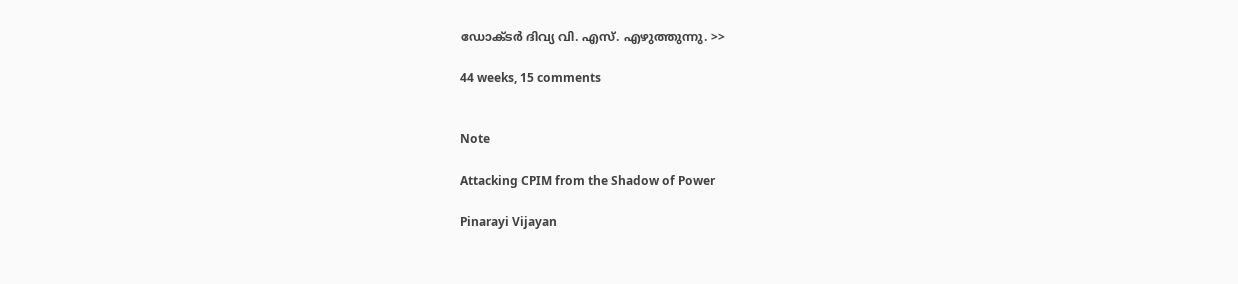ഡോക്ടര്‍ ദിവ്യ വി. എസ്. എഴുത്തുന്നു. >>

44 weeks, 15 comments


Note

Attacking CPIM from the Shadow of Power

Pinarayi Vijayan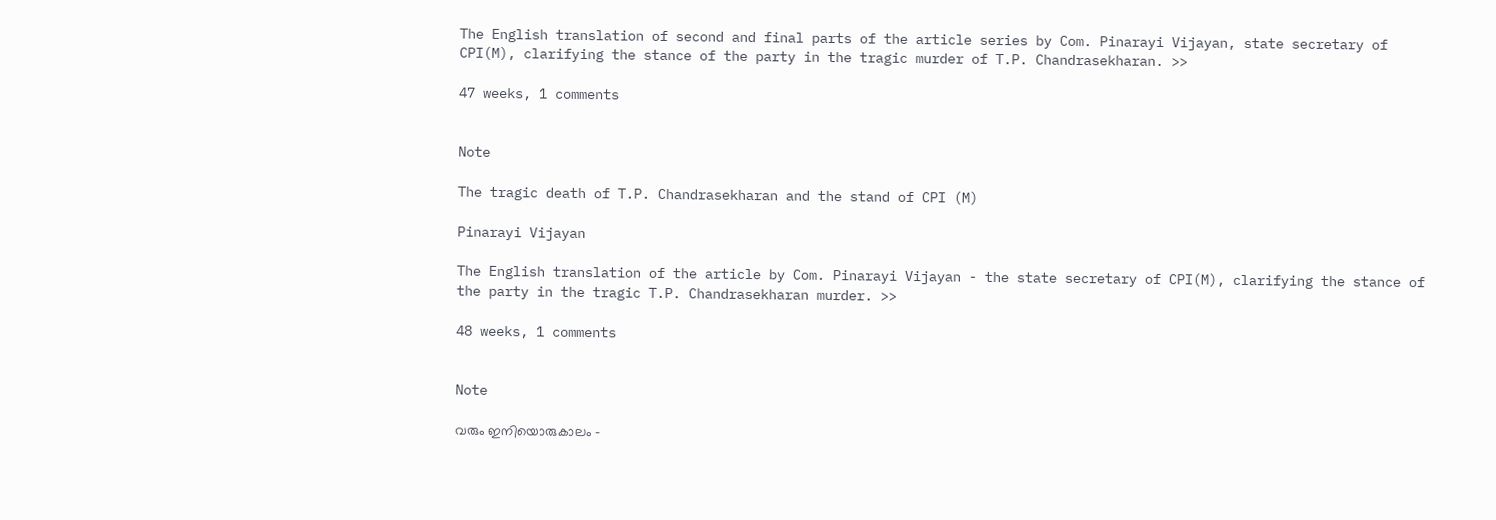The English translation of second and final parts of the article series by Com. Pinarayi Vijayan, state secretary of CPI(M), clarifying the stance of the party in the tragic murder of T.P. Chandrasekharan. >>

47 weeks, 1 comments


Note

The tragic death of T.P. Chandrasekharan and the stand of CPI (M)

Pinarayi Vijayan

The English translation of the article by Com. Pinarayi Vijayan - the state secretary of CPI(M), clarifying the stance of the party in the tragic T.P. Chandrasekharan murder. >>

48 weeks, 1 comments


Note

വരും ഇനിയൊരുകാലം -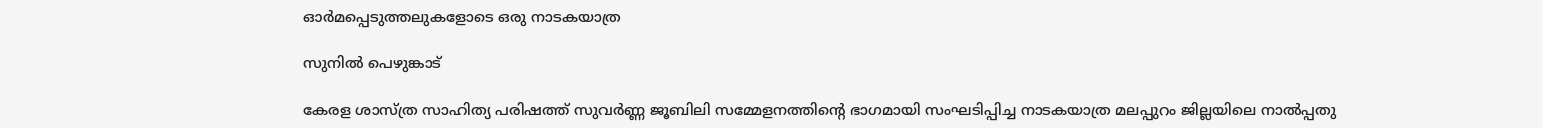ഓര്‍മപ്പെടുത്തലുകളോടെ ഒരു നാടകയാത്ര

സുനില്‍ പെഴുങ്കാട്

കേരള ശാസ്ത്ര സാഹിത്യ പരിഷത്ത്‌ സുവര്‍ണ്ണ ജൂബിലി സമ്മേളനത്തിന്റെ ഭാഗമായി സംഘടിപ്പിച്ച നാടകയാത്ര മലപ്പുറം ജില്ലയിലെ നാല്‍പ്പതു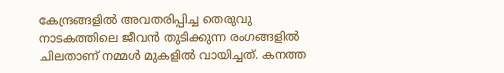കേന്ദ്രങ്ങളില്‍ അവതരിപ്പിച്ച തെരുവു നാടകത്തിലെ ജീവന്‍ തുടിക്കുന്ന രംഗങ്ങളില്‍ ചിലതാണ്‌ നമ്മള്‍ മുകളില്‍ വായിച്ചത്‌. കനത്ത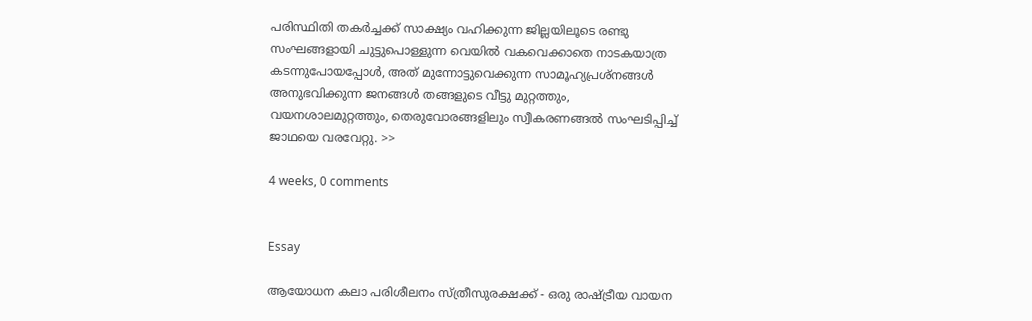പരിസ്ഥിതി തകര്‍ച്ചക്ക്‌ സാക്ഷ്യം വഹിക്കുന്ന ജില്ലയിലൂടെ രണ്ടു സംഘങ്ങളായി ചുട്ടുപൊള്ളുന്ന വെയില്‍ വകവെക്കാതെ നാടകയാത്ര കടന്നുപോയപ്പോള്‍, അത്‌ മുന്നോട്ടുവെക്കുന്ന സാമൂഹ്യപ്രശ്നങ്ങള്‍ അനുഭവിക്കുന്ന ജനങ്ങള്‍ തങ്ങളുടെ വീട്ടു മുറ്റത്തും, വയനശാലമുറ്റത്തും, തെരുവോരങ്ങളിലും സ്വീകരണങ്ങല്‍ സംഘടിപ്പിച്ച്‌ ജാഥയെ വരവേറ്റു. >>

4 weeks, 0 comments


Essay

ആയോധന കലാ പരിശീലനം സ്ത്രീസുരക്ഷക്ക് - ഒരു രാഷ്ട്രീയ വായന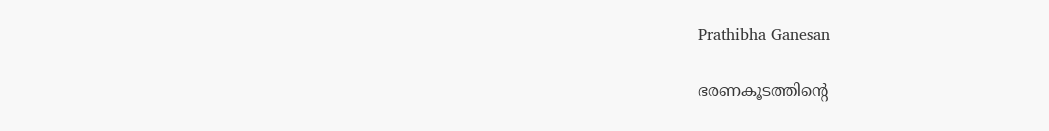Prathibha Ganesan

ഭരണകൂടത്തിന്റെ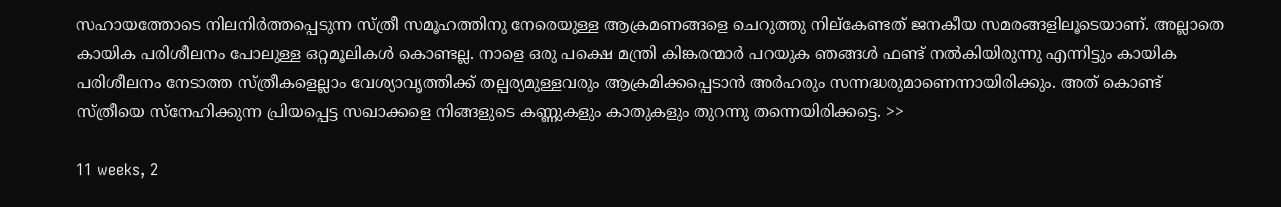സഹായത്തോടെ നിലനിര്‍ത്തപ്പെടുന്ന സ്ത്രീ സമൂഹത്തിനു നേരെയുള്ള ആക്രമണങ്ങളെ ചെറുത്തു നില്കേണ്ടത് ജനകീയ സമരങ്ങളിലൂടെയാണ്. അല്ലാതെ കായിക പരിശീലനം പോലുള്ള ഒറ്റമൂലികള്‍ കൊണ്ടല്ല. നാളെ ഒരു പക്ഷെ മന്ത്രി കിങ്കരന്മാര്‍ പറയുക ഞങ്ങള്‍ ഫണ്ട് നല്‍കിയിരുന്നു എന്നിട്ടും കായിക പരിശീലനം നേടാത്ത സ്ത്രീകളെല്ലാം വേശ്യാവൃത്തിക്ക് തല്പര്യമുള്ളവരും ആക്രമിക്കപ്പെടാന്‍ അര്‍ഹരും സന്നദ്ധരുമാണെന്നായിരിക്കും. അത് കൊണ്ട് സ്ത്രീയെ സ്നേഹിക്കുന്ന പ്രിയപ്പെട്ട സഖാക്കളെ നിങ്ങളുടെ കണ്ണുകളും കാതുകളും തുറന്നു തന്നെയിരിക്കട്ടെ. >>

11 weeks, 2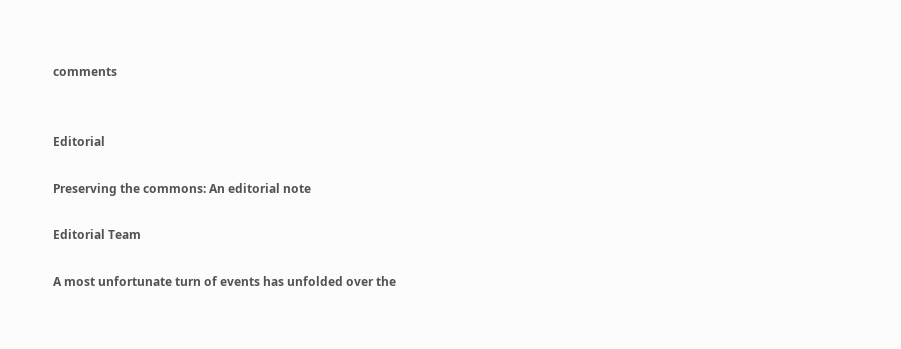comments


Editorial

Preserving the commons: An editorial note

Editorial Team

A most unfortunate turn of events has unfolded over the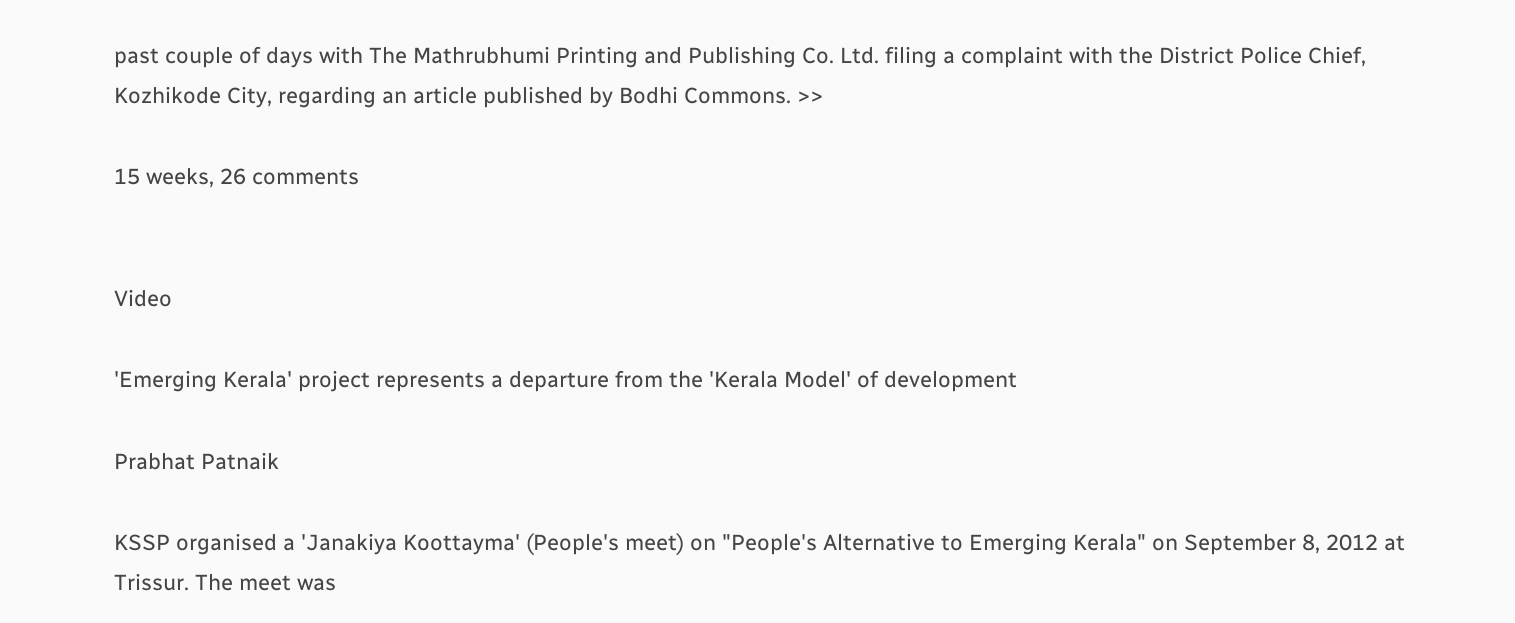past couple of days with The Mathrubhumi Printing and Publishing Co. Ltd. filing a complaint with the District Police Chief, Kozhikode City, regarding an article published by Bodhi Commons. >>

15 weeks, 26 comments


Video

'Emerging Kerala' project represents a departure from the 'Kerala Model' of development

Prabhat Patnaik

KSSP organised a 'Janakiya Koottayma' (People's meet) on "People's Alternative to Emerging Kerala" on September 8, 2012 at Trissur. The meet was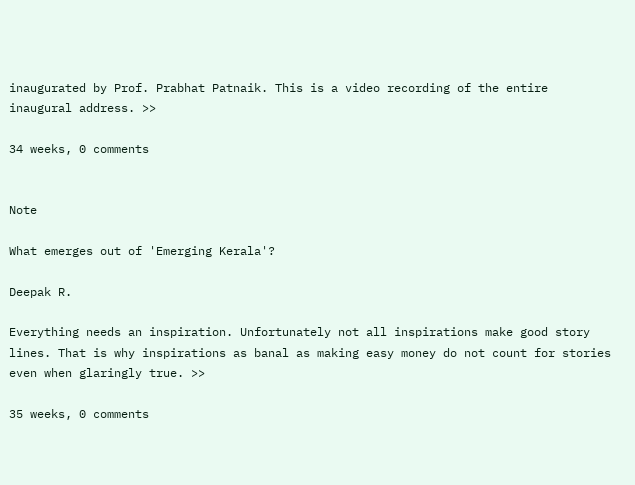inaugurated by Prof. Prabhat Patnaik. This is a video recording of the entire inaugural address. >>

34 weeks, 0 comments


Note

What emerges out of 'Emerging Kerala'?

Deepak R.

Everything needs an inspiration. Unfortunately not all inspirations make good story lines. That is why inspirations as banal as making easy money do not count for stories even when glaringly true. >>

35 weeks, 0 comments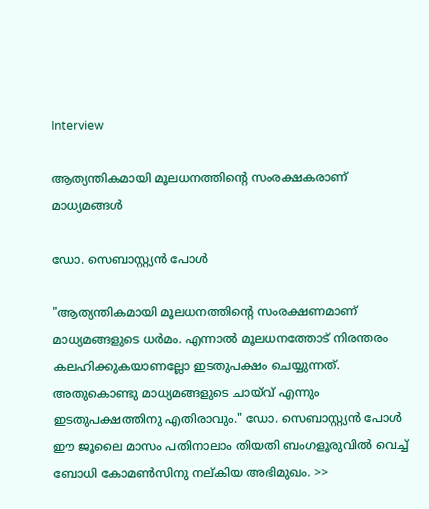Interview

ആത്യന്തികമായി മൂലധനത്തിന്റെ സംരക്ഷകരാണ് മാധ്യമങ്ങള്‍

ഡോ. സെബാസ്റ്റ്യന്‍ പോള്‍

"ആത്യന്തികമായി മൂലധനത്തിന്റെ സംരക്ഷണമാണ് മാധ്യമങ്ങളുടെ ധര്‍മം. എന്നാല്‍ മൂലധനത്തോട് നിരന്തരം കലഹിക്കുകയാണല്ലോ ഇടതുപക്ഷം ചെയ്യുന്നത്. അതുകൊണ്ടു മാധ്യമങ്ങളുടെ ചായ്‌വ് എന്നും ഇടതുപക്ഷത്തിനു എതിരാവും." ഡോ. സെബാസ്റ്റ്യന്‍ പോള്‍ ഈ ജൂലൈ മാസം പതിനാലാം തിയതി ബം‌ഗളൂരുവില്‍ വെച്ച് ബോധി കോമണ്‍സിനു നല്കിയ അഭിമുഖം. >>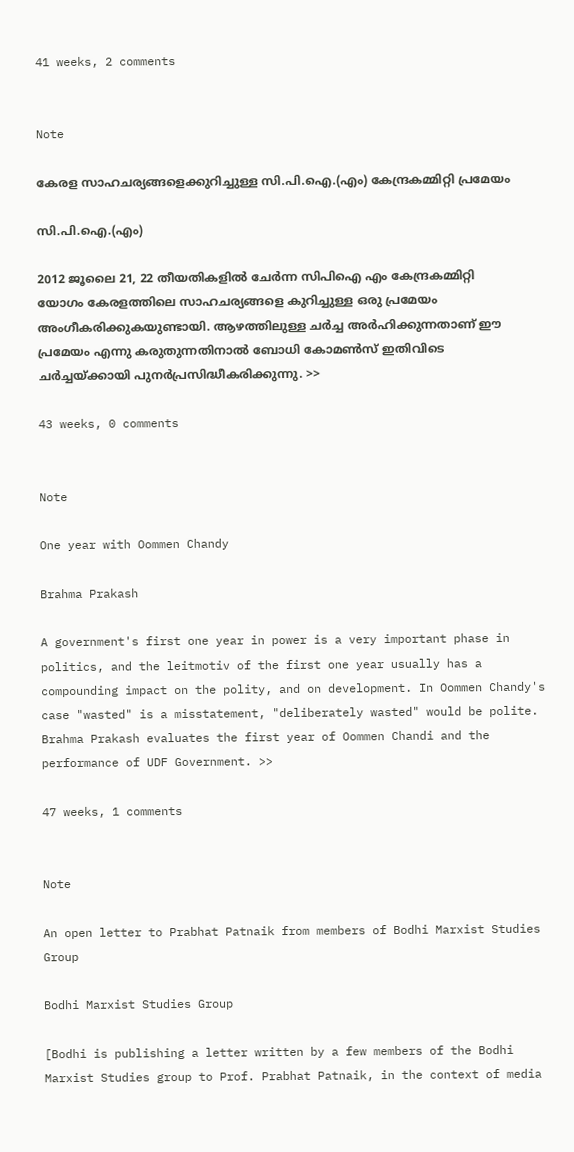41 weeks, 2 comments


Note

കേരള സാഹചര്യങ്ങളെക്കുറിച്ചുള്ള സി.പി.ഐ.(എം) കേന്ദ്രകമ്മിറ്റി പ്രമേയം

സി.പി.ഐ.(എം)

2012 ജൂലൈ 21, 22 തീയതികളില്‍ ചേര്‍ന്ന സിപിഐ എം കേന്ദ്രകമ്മിറ്റി യോഗം കേരളത്തിലെ സാഹചര്യങ്ങളെ കുറിച്ചുള്ള ഒരു പ്രമേയം അംഗീകരിക്കുകയുണ്ടായി. ആഴത്തിലുള്ള ചര്‍ച്ച അര്‍ഹിക്കുന്നതാണ് ഈ പ്രമേയം എന്നു കരുതുന്നതിനാല്‍ ബോധി കോമണ്‍സ് ഇതിവിടെ ചര്‍ച്ചയ്ക്കായി പുനര്‍പ്രസിദ്ധീകരിക്കുന്നു. >>

43 weeks, 0 comments


Note

One year with Oommen Chandy

Brahma Prakash

A government's first one year in power is a very important phase in politics, and the leitmotiv of the first one year usually has a compounding impact on the polity, and on development. In Oommen Chandy's case "wasted" is a misstatement, "deliberately wasted" would be polite. Brahma Prakash evaluates the first year of Oommen Chandi and the performance of UDF Government. >>

47 weeks, 1 comments


Note

An open letter to Prabhat Patnaik from members of Bodhi Marxist Studies Group

Bodhi Marxist Studies Group

[Bodhi is publishing a letter written by a few members of the Bodhi Marxist Studies group to Prof. Prabhat Patnaik, in the context of media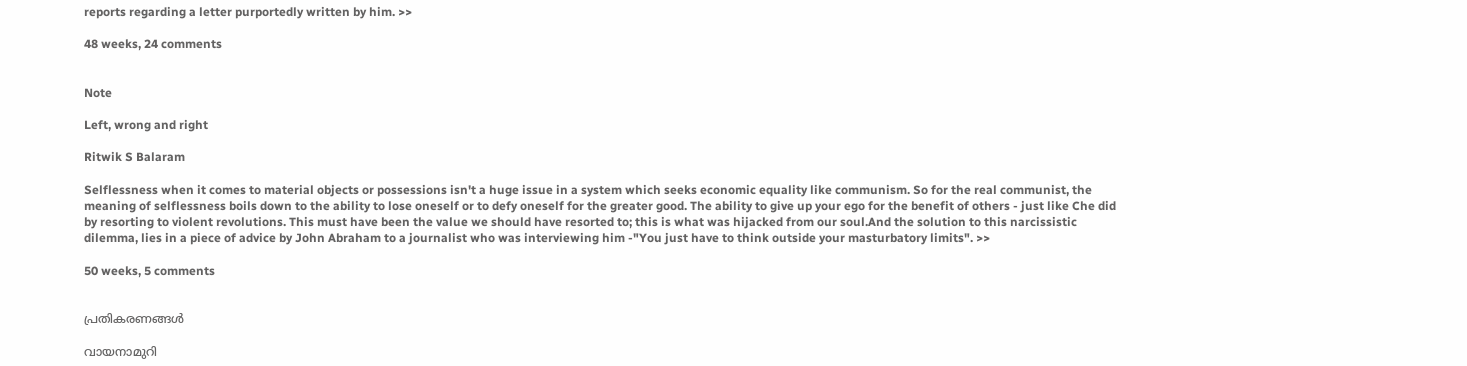reports regarding a letter purportedly written by him. >>

48 weeks, 24 comments


Note

Left, wrong and right

Ritwik S Balaram

Selflessness when it comes to material objects or possessions isn't a huge issue in a system which seeks economic equality like communism. So for the real communist, the meaning of selflessness boils down to the ability to lose oneself or to defy oneself for the greater good. The ability to give up your ego for the benefit of others - just like Che did by resorting to violent revolutions. This must have been the value we should have resorted to; this is what was hijacked from our soul.And the solution to this narcissistic dilemma, lies in a piece of advice by John Abraham to a journalist who was interviewing him -"You just have to think outside your masturbatory limits". >>

50 weeks, 5 comments


പ്രതികരണങ്ങള്‍

വായനാമുറി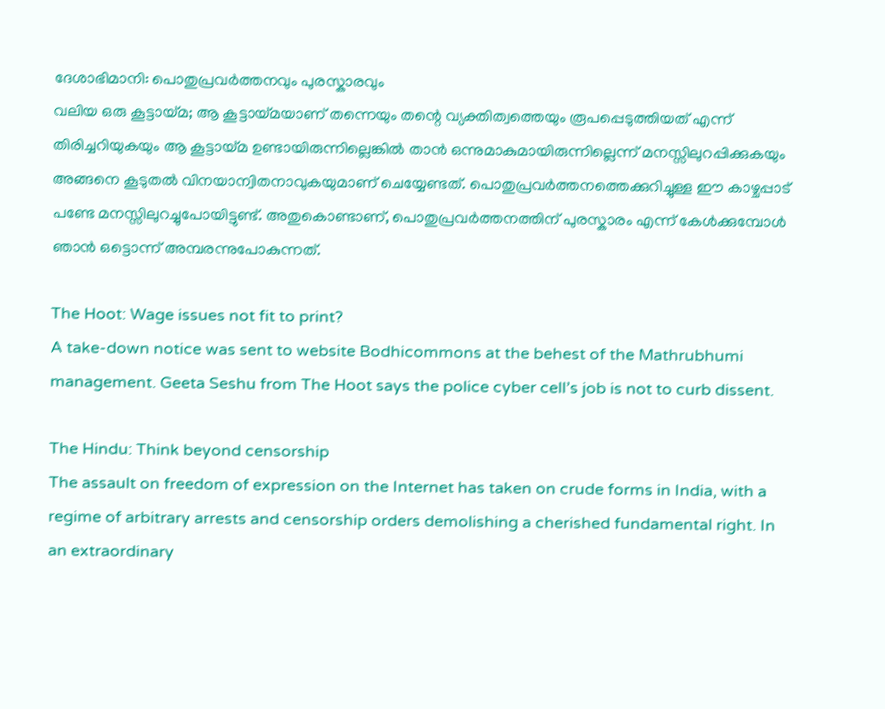ദേശാഭിമാനി: പൊതുപ്രവര്‍ത്തനവും പുരസ്കാരവും
വലിയ ഒരു കൂട്ടായ്മ; ആ കൂട്ടായ്മയാണ് തന്നെയും തന്റെ വ്യക്തിത്വത്തെയും രൂപപ്പെടുത്തിയത് എന്ന് തിരിച്ചറിയുകയും ആ കൂട്ടായ്മ ഉണ്ടായിരുന്നില്ലെങ്കില്‍ താന്‍ ഒന്നുമാകുമായിരുന്നില്ലെന്ന് മനസ്സിലുറപ്പിക്കുകയും അങ്ങനെ കൂടുതല്‍ വിനയാന്വിതനാവുകയുമാണ് ചെയ്യേണ്ടത്. പൊതുപ്രവര്‍ത്തനത്തെക്കുറിച്ചുള്ള ഈ കാഴ്ചപ്പാട് പണ്ടേ മനസ്സിലുറച്ചുപോയിട്ടുണ്ട്. അതുകൊണ്ടാണ്, പൊതുപ്രവര്‍ത്തനത്തിന് പുരസ്കാരം എന്ന് കേള്‍ക്കുമ്പോള്‍ ഞാന്‍ ഒട്ടൊന്ന് അമ്പരന്നുപോകുന്നത്.

The Hoot: Wage issues not fit to print?
A take-down notice was sent to website Bodhicommons at the behest of the Mathrubhumi management. Geeta Seshu from The Hoot says the police cyber cell’s job is not to curb dissent.

The Hindu: Think beyond censorship
The assault on freedom of expression on the Internet has taken on crude forms in India, with a regime of arbitrary arrests and censorship orders demolishing a cherished fundamental right. In an extraordinary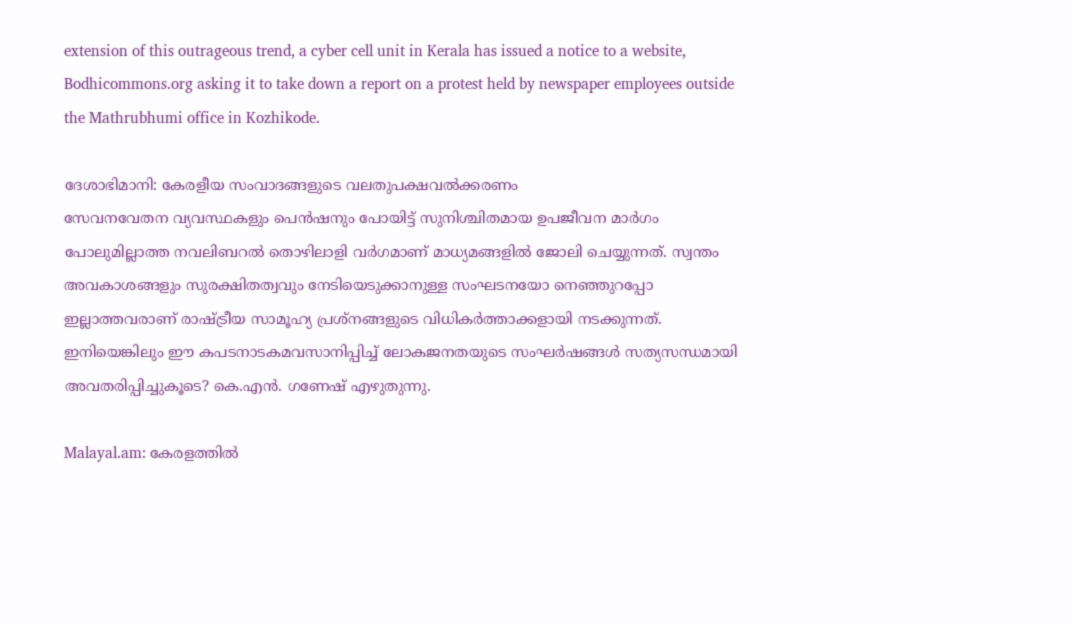extension of this outrageous trend, a cyber cell unit in Kerala has issued a notice to a website, Bodhicommons.org asking it to take down a report on a protest held by newspaper employees outside the Mathrubhumi office in Kozhikode.

ദേശാഭിമാനി: കേരളീയ സംവാദങ്ങളുടെ വലതുപക്ഷവല്‍ക്കരണം
സേവനവേതന വ്യവസ്ഥകളും പെന്‍ഷനും പോയിട്ട് സുനിശ്ചിതമായ ഉപജീവന മാര്‍ഗം പോലുമില്ലാത്ത നവലിബറല്‍ തൊഴിലാളി വര്‍ഗമാണ് മാധ്യമങ്ങളില്‍ ജോലി ചെയ്യുന്നത്. സ്വന്തം അവകാശങ്ങളും സുരക്ഷിതത്വവും നേടിയെടുക്കാനുള്ള സംഘടനയോ നെഞ്ഞുറപ്പോ ഇല്ലാത്തവരാണ് രാഷ്ട്രീയ സാമൂഹ്യ പ്രശ്നങ്ങളുടെ വിധികര്‍ത്താക്കളായി നടക്കുന്നത്. ഇനിയെങ്കിലും ഈ കപടനാടകമവസാനിപ്പിച്ച് ലോകജനതയുടെ സംഘര്‍ഷങ്ങള്‍ സത്യസന്ധമായി അവതരിപ്പിച്ചുകൂടെ? കെ.എൻ. ഗണേഷ് എഴുതുന്നു.

Malayal.am: കേരളത്തില്‍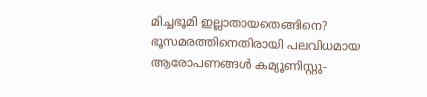മിച്ചഭൂമി ഇല്ലാതായതെങ്ങിനെ?
ഭൂസമരത്തിനെതിരായി പലവിധമായ ആരോപണങ്ങള്‍ കമ്യൂണിസ്റ്റു-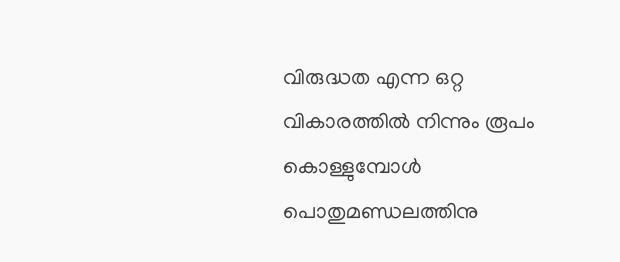വിരുദ്ധത എന്ന ഒറ്റ വികാരത്തില്‍ നിന്നും രൂപം കൊള്ളുമ്പോള്‍ പൊതുമണ്ഡലത്തിനു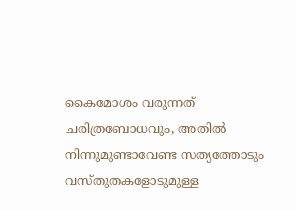കൈമോശം വരുന്നത് ചരിത്രബോധവും, അതില്‍ നിന്നുമുണ്ടാവേണ്ട സത്യത്തോടും വസ്തുതകളോടുമുള്ള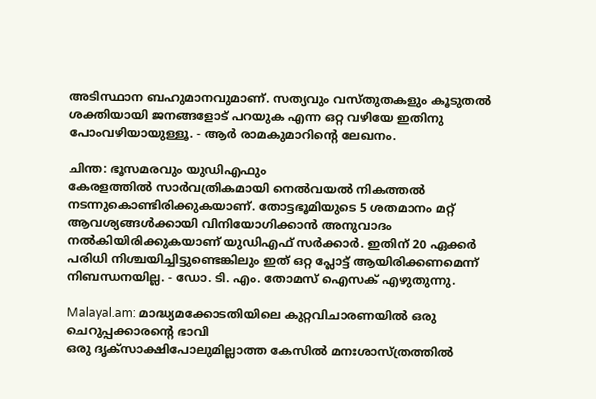അടിസ്ഥാന ബഹുമാനവുമാണ്. സത്യവും വസ്തുതകളും കൂടുതല്‍ ശക്തിയായി ജനങ്ങളോട് പറയുക എന്ന ഒറ്റ വഴിയേ ഇതിനു പോംവഴിയായുള്ളൂ. - ആര്‍ രാമകുമാറിന്റെ ലേഖനം.

ചിന്ത: ഭൂസമരവും യുഡിഎഫും
കേരളത്തില്‍ സാര്‍വത്രികമായി നെല്‍വയല്‍ നികത്തല്‍ നടന്നുകൊണ്ടിരിക്കുകയാണ്. തോട്ടഭൂമിയുടെ 5 ശതമാനം മറ്റ് ആവശ്യങ്ങള്‍ക്കായി വിനിയോഗിക്കാന്‍ അനുവാദം നല്‍കിയിരിക്കുകയാണ് യുഡിഎഫ് സര്‍ക്കാര്‍. ഇതിന് 20 ഏക്കര്‍ പരിധി നിശ്ചയിച്ചിട്ടുണ്ടെങ്കിലും ഇത് ഒറ്റ പ്ലോട്ട് ആയിരിക്കണമെന്ന് നിബന്ധനയില്ല. - ഡോ. ടി. എം. തോമസ് ഐസക് എഴുതുന്നു.

Malayal.am: മാദ്ധ്യമക്കോടതിയിലെ കുറ്റവിചാരണയില്‍ ഒരു ചെറുപ്പക്കാരന്റെ ഭാവി
ഒരു ദൃക്‍സാക്ഷിപോലുമില്ലാത്ത കേസില്‍ മനഃശാസ്ത്രത്തില്‍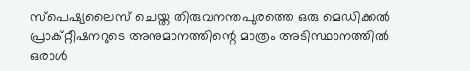സ്പെഷ്യലൈസ് ചെയ്ത തിരുവനന്തപുരത്തെ ഒരു മെഡിക്കല്‍ പ്രാക്റ്റീഷനറുടെ അനുമാനത്തിന്റെ മാത്രം അടിസ്ഥാനത്തില്‍ ഒരാള്‍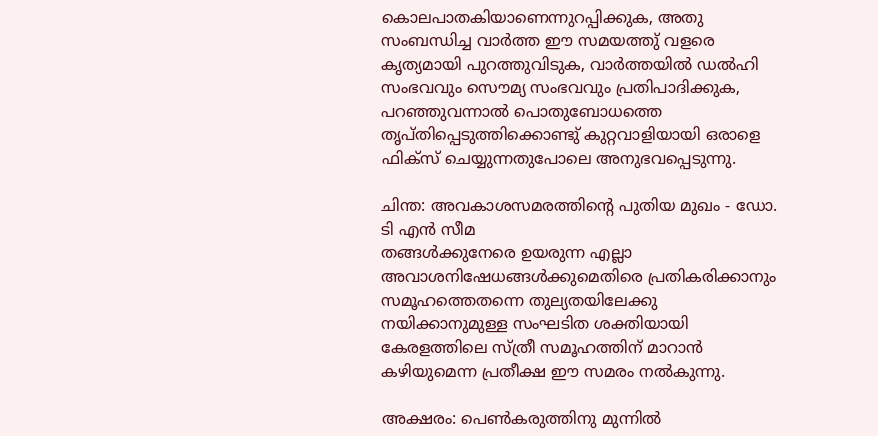കൊലപാതകിയാണെന്നുറപ്പിക്കുക, അതു സംബന്ധിച്ച വാര്‍ത്ത ഈ സമയത്തു് വളരെ കൃത്യമായി പുറത്തുവിടുക, വാര്‍ത്തയില്‍ ഡല്‍ഹി സംഭവവും സൌമ്യ സംഭവവും പ്രതിപാദിക്കുക, പറഞ്ഞുവന്നാല്‍ പൊതുബോധത്തെ തൃപ്തിപ്പെടുത്തിക്കൊണ്ടു് കുറ്റവാളിയായി ഒരാളെ ഫിക്സ് ചെയ്യുന്നതുപോലെ അനുഭവപ്പെടുന്നു.

ചിന്ത: അവകാശസമരത്തിന്റെ പുതിയ മുഖം - ഡോ. ടി എന്‍ സീമ
തങ്ങള്‍ക്കുനേരെ ഉയരുന്ന എല്ലാ അവാശനിഷേധങ്ങള്‍ക്കുമെതിരെ പ്രതികരിക്കാനും സമൂഹത്തെതന്നെ തുല്യതയിലേക്കു നയിക്കാനുമുള്ള സംഘടിത ശക്തിയായി കേരളത്തിലെ സ്ത്രീ സമൂഹത്തിന് മാറാന്‍ കഴിയുമെന്ന പ്രതീക്ഷ ഈ സമരം നല്‍കുന്നു.

അക്ഷരം: പെണ്‍കരുത്തിനു മുന്നില്‍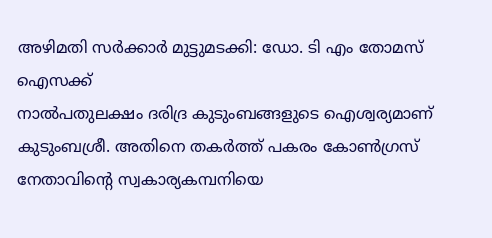അഴിമതി സര്‍ക്കാര്‍ മുട്ടുമടക്കി: ഡോ. ടി എം തോമസ്‌ ഐസക്ക്
നാല്‍പതുലക്ഷം ദരിദ്ര കുടുംബങ്ങളുടെ ഐശ്വര്യമാണ് കുടുംബശ്രീ. അതിനെ തകര്‍ത്ത് പകരം കോണ്‍ഗ്രസ് നേതാവിന്‍റെ സ്വകാര്യകമ്പനിയെ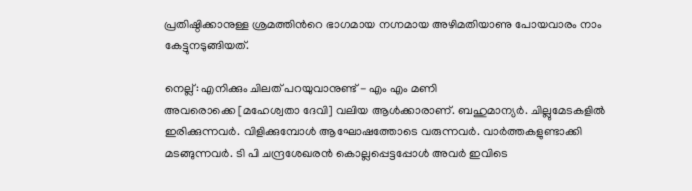പ്രതിഷ്ഠിക്കാനുള്ള ശ്രമത്തിന്‍റെ ഭാഗമായ നഗ്നമായ അഴിമതിയാണു പോയവാരം നാം കേട്ടുനടുങ്ങിയത്.

നെല്ല്: എനിക്കും ചിലത് പറയുവാനുണ്ട് - എം എം മണി
അവരൊക്കെ [മഹേശ്വതാ ദേവി] വലിയ ആള്‍ക്കാരാണ്. ബഹുമാന്യര്‍. ചില്ലുമേടകളില്‍ ഇരിക്കുന്നവര്‍. വിളിക്കുമ്പോള്‍ ആഘോഷത്തോടെ വരുന്നവര്‍. വാര്‍ത്തകളുണ്ടാക്കി മടങ്ങുന്നവര്‍. ടി പി ചന്ദ്രശേഖരന്‍ കൊല്ലപ്പെട്ടപ്പോള്‍ അവര്‍ ഇവിടെ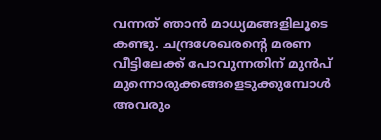വന്നത് ഞാന്‍ മാധ്യമങ്ങളിലൂടെ കണ്ടു. ചന്ദ്രശേഖരന്റെ മരണ വീട്ടിലേക്ക് പോവുന്നതിന് മുന്‍പ് മുന്നൊരുക്കങ്ങളെടുക്കുമ്പോള്‍ അവരും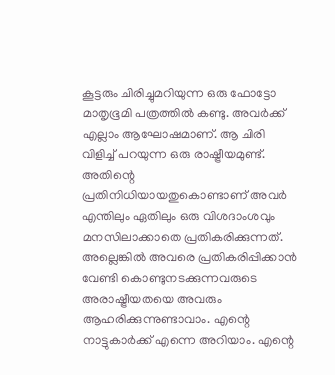കൂട്ടരും ചിരിച്ചുമറിയുന്ന ഒരു ഫോട്ടോ മാതൃഭൂമി പത്രത്തില്‍ കണ്ടു. അവര്‍ക്ക് എല്ലാം ആഘോഷമാണ്. ആ ചിരി വിളിച്ച് പറയുന്ന ഒരു രാഷ്ട്രീയമുണ്ട്. അതിന്റെ പ്രതിനിധിയായതുകൊണ്ടാണ് അവര്‍ എന്തിലും ഏതിലും ഒരു വിശദാംശവും മനസിലാക്കാതെ പ്രതികരിക്കുന്നത്. അല്ലെങ്കില്‍ അവരെ പ്രതികരിപ്പിക്കാന്‍ വേണ്ടി കൊണ്ടുനടക്കുന്നവരുടെ അരാഷ്ട്രീയതയെ അവരും ആഹരിക്കുന്നുണ്ടാവാം. എന്റെ നാട്ടുകാര്‍ക്ക് എന്നെ അറിയാം. എന്റെ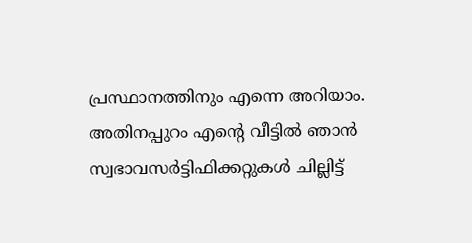പ്രസ്ഥാനത്തിനും എന്നെ അറിയാം. അതിനപ്പുറം എന്റെ വീട്ടില്‍ ഞാന്‍ സ്വഭാവസര്‍ട്ടിഫിക്കറ്റുകള്‍ ചില്ലിട്ട്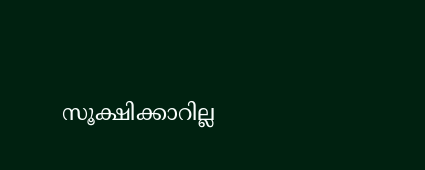സൂക്ഷിക്കാറില്ല